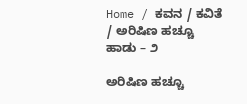Home / ಕವನ / ಕವಿತೆ / ಅರಿಷಿಣ ಹಚ್ಚೂ ಹಾಡು – ೨

ಅರಿಷಿಣ ಹಚ್ಚೂ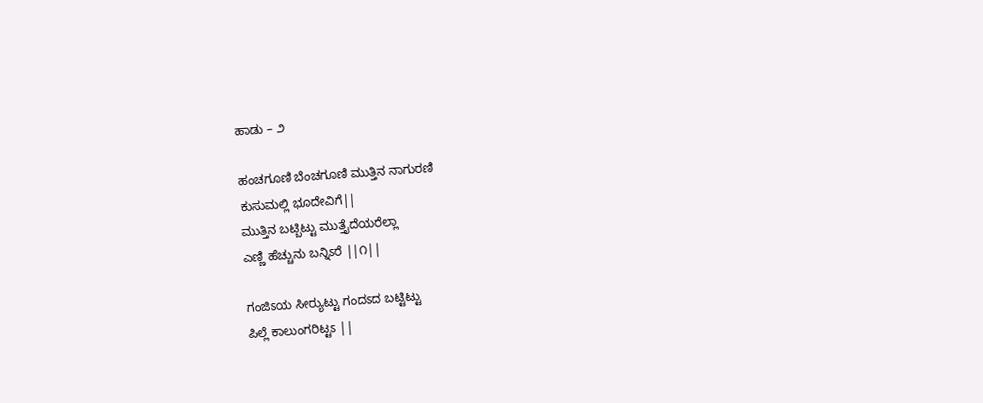ಹಾಡು – ೨

ಹಂಚಗೂಣಿ ಬೆಂಚಗೂಣಿ ಮುತ್ತಿನ ನಾಗುರಣಿ
ಕುಸುಮಲ್ಲಿ ಭೂದೇವಿಗೆ||
ಮುತ್ತಿನ ಬಟ್ಬಿಟ್ಟು ಮುತ್ತೈದೆಯರೆಲ್ಲಾ
ಎಣ್ಣಿ ಹೆಚ್ಚುನು ಬನ್ನಿಽರೆ ||೧||

ಗಂಜಿಽಯ ಸೀರ್‍ಯುಟ್ಟು ಗಂದಽದ ಬಟ್ಟಿಟ್ಟು
ಪಿಲ್ಲೆ ಕಾಲುಂಗರಿಟ್ಟಽ ||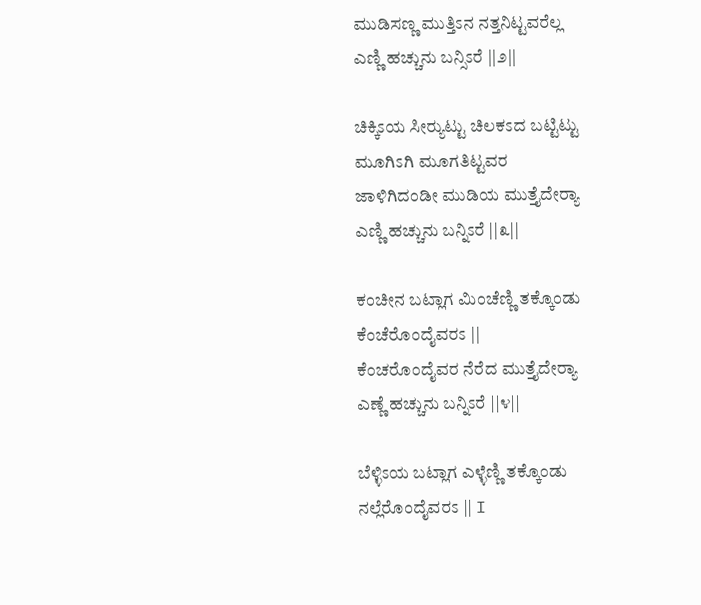ಮುಡಿಸಣ್ಣ ಮುತ್ತಿಽನ ನತ್ತನಿಟ್ಟವರೆಲ್ಲ
ಎಣ್ಣಿ ಹಚ್ಚುನು ಬನ್ಸಿಽರೆ ||೨||

ಚಿಕ್ಕಿಽಯ ಸೀರ್‍ಯುಟ್ಟು ಚಿಲಕಽದ ಬಟ್ಟಿಟ್ಟು
ಮೂಗಿಽಗಿ ಮೂಗತಿಟ್ಟವರ
ಜಾಳಿಗಿದಂಡೀ ಮುಡಿಯ ಮುತ್ತೈದೇರ್‍ಯಾ
ಎಣ್ಣಿ ಹಚ್ಚುನು ಬನ್ನಿಽರೆ ||೩||

ಕಂಚೀನ ಬಟ್ಲಾಗ ಮಿಂಚೆಣ್ಣಿ ತಕ್ಕೊಂಡು
ಕೆಂಚೆರೊಂದೈವರಽ ||
ಕೆಂಚರೊಂದೈವರ ನೆರೆದ ಮುತ್ತೈದೇರ್‍ಯಾ
ಎಣ್ಣೆ ಹಚ್ಚುನು ಬನ್ನಿಽರೆ ||೪||

ಬೆಳ್ಳಿಽಯ ಬಟ್ಲಾಗ ಎಳ್ಳೆಣ್ಣಿ ತಕ್ಕೊಂಡು
ನಲ್ಲೆರೊಂದೈವರಽ || I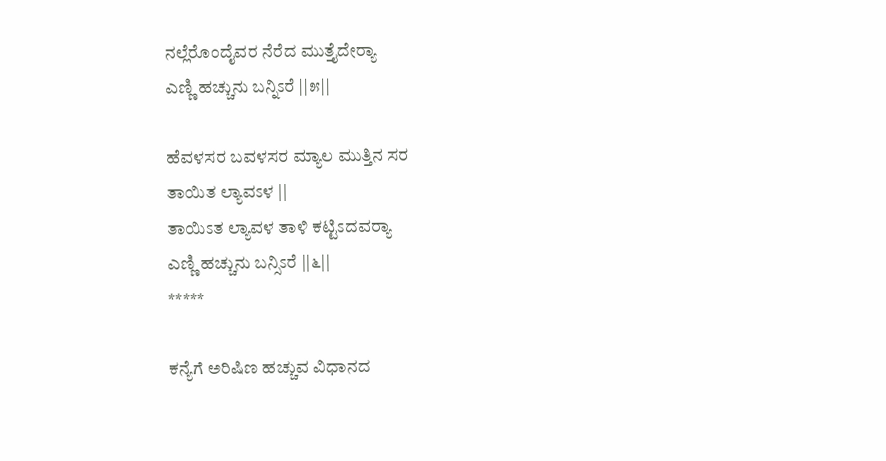ನಲ್ಲೆರೊಂದೈವರ ನೆರೆದ ಮುತ್ತೈದೇರ್‍ಯಾ
ಎಣ್ಣಿ ಹಚ್ಚುನು ಬನ್ನಿಽರೆ ||೫||

ಹೆವಳಸರ ಬವಳಸರ ಮ್ಯಾಲ ಮುತ್ತಿನ ಸರ
ತಾಯಿತ ಲ್ಯಾವಽಳ ||
ತಾಯಿಽತ ಲ್ಯಾವಳ ತಾಳಿ ಕಟ್ಟಿಽದವರ್‍ಯಾ
ಎಣ್ಣಿ ಹಚ್ಚುನು ಬನ್ಸಿಽರೆ ||೬||
*****

ಕನ್ಯೆಗೆ ಅರಿಷಿಣ ಹಚ್ಚುವ ವಿಧಾನದ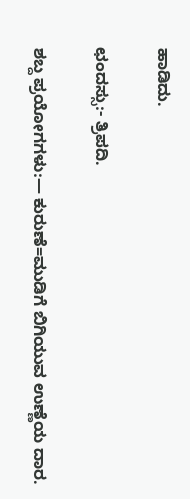ಹಾಡಿದು.

ಛಂದಸ್ಸು:- ತ್ರಿಪದಿ.

ಶಬ್ದ ಪ್ರಯೋಗಗಳು:— ಕುರುಣೆ=ಮುಡಿಗೆ ಬಿಗಿಯುವ ಉಣ್ಣೆಯ ದಾರ.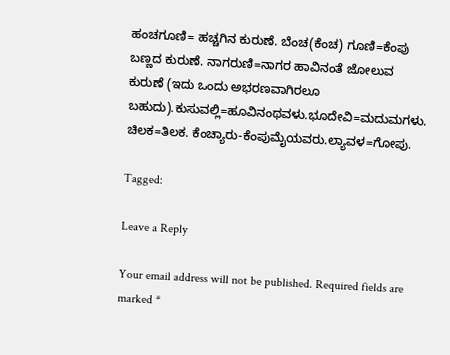ಹಂಚಗೂಣಿ= ಹಚ್ಚಗಿನ ಕುರುಣೆ. ಬೆಂಚ(ಕೆಂಚ) ಗೂಣಿ=ಕೆಂಪು ಬಣ್ಣದ ಕುರುಣೆ. ನಾಗರುಣಿ=ನಾಗರ ಹಾವಿನಂತೆ ಜೋಲುವ ಕುರುಣೆ (ಇದು ಒಂದು ಅಭರಣವಾಗಿರಲೂ ಬಹುದು).ಕುಸುವಲ್ಲಿ=ಹೂವಿನಂಥವಳು.ಭೂದೇವಿ=ಮದುಮಗಳು. ಚಿಲಕ=ತಿಲಕ. ಕೆಂಚ್ಯಾರು-ಕೆಂಪುಮೈಯವರು.ಲ್ಯಾವಳ=ಗೋಪು.

Tagged:

Leave a Reply

Your email address will not be published. Required fields are marked *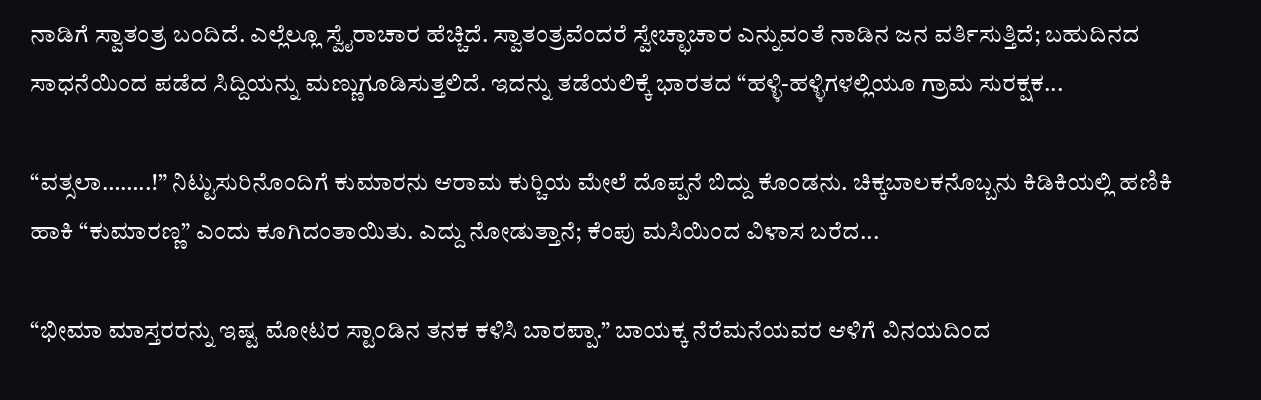ನಾಡಿಗೆ ಸ್ವಾತಂತ್ರ ಬಂದಿದೆ. ಎಲ್ಲೆಲ್ಲೂ ಸ್ವೈರಾಚಾರ ಹೆಚ್ಚಿದೆ. ಸ್ವಾತಂತ್ರವೆಂದರೆ ಸ್ವೇಚ್ಛಾಚಾರ ಎನ್ನುವಂತೆ ನಾಡಿನ ಜನ ವರ್ತಿಸುತ್ತಿದೆ; ಬಹುದಿನದ ಸಾಧನೆಯಿಂದ ಪಡೆದ ಸಿದ್ದಿಯನ್ನು ಮಣ್ಣುಗೂಡಿಸುತ್ತಲಿದೆ. ಇದನ್ನು ತಡೆಯಲಿಕ್ಕೆ ಭಾರತದ “ಹಳ್ಳಿ-ಹಳ್ಳಿಗಳಲ್ಲಿಯೂ ಗ್ರಾಮ ಸುರಕ್ಷಕ...

“ವತ್ಸಲಾ……..!” ನಿಟ್ಟುಸುರಿನೊಂದಿಗೆ ಕುಮಾರನು ಆರಾಮ ಕುರ್‍ಚಿಯ ಮೇಲೆ ದೊಪ್ಪನೆ ಬಿದ್ದು ಕೊಂಡನು. ಚಿಕ್ಕಬಾಲಕನೊಬ್ಬನು ಕಿಡಿಕಿಯಲ್ಲಿ ಹಣಿಕಿ ಹಾಕಿ “ಕುಮಾರಣ್ಣ” ಎಂದು ಕೂಗಿದಂತಾಯಿತು. ಎದ್ದು ನೋಡುತ್ತಾನೆ; ಕೆಂಪು ಮಸಿಯಿಂದ ವಿಳಾಸ ಬರೆದ...

“ಭೀಮಾ ಮಾಸ್ತರರನ್ನು ಇಷ್ಟ ಮೋಟರ ಸ್ಟಾಂಡಿನ ತನಕ ಕಳಿಸಿ ಬಾರಪ್ಪಾ.” ಬಾಯಕ್ಕ ನೆರೆಮನೆಯವರ ಆಳಿಗೆ ವಿನಯದಿಂದ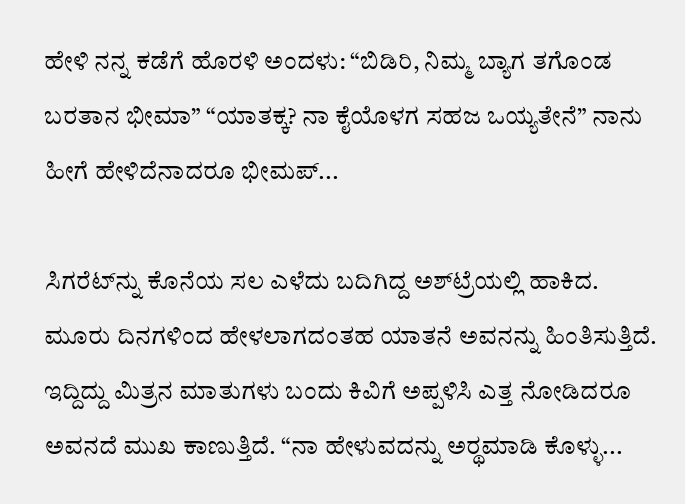ಹೇಳಿ ನನ್ನ ಕಡೆಗೆ ಹೊರಳಿ ಅಂದಳು: “ಬಿಡಿರಿ, ನಿಮ್ಮ ಬ್ಯಾಗ ತಗೊಂಡ ಬರತಾನ ಭೀಮಾ” “ಯಾತಕ್ಕ? ನಾ ಕೈಯೊಳಗ ಸಹಜ ಒಯ್ಯತೇನೆ” ನಾನು ಹೀಗೆ ಹೇಳಿದೆನಾದರೂ ಭೀಮಪ್...

ಸಿಗರೆಟ್‌ನ್ನು ಕೊನೆಯ ಸಲ ಎಳೆದು ಬದಿಗಿದ್ದ ಅಶ್‌ಟ್ರೆಯಲ್ಲಿ ಹಾಕಿದ. ಮೂರು ದಿನಗಳಿಂದ ಹೇಳಲಾಗದಂತಹ ಯಾತನೆ ಅವನನ್ನು ಹಿಂತಿಸುತ್ತಿದೆ. ಇದ್ದಿದ್ದು ಮಿತ್ರನ ಮಾತುಗಳು ಬಂದು ಕಿವಿಗೆ ಅಪ್ಪಳಿಸಿ ಎತ್ತ ನೋಡಿದರೂ ಅವನದೆ ಮುಖ ಕಾಣುತ್ತಿದೆ. “ನಾ ಹೇಳುವದನ್ನು ಅರ್‍ಥಮಾಡಿ ಕೊಳ್ಳು...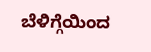ಬೆಳಿಗ್ಗೆಯಿಂದ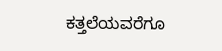ಕತ್ತಲೆಯವರೆಗೂ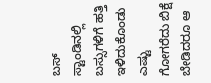ಬಸ್ ಸ್ಟಾಂಡಿನಲ್ಲಿ ಬಸ್ಸುಗಳಿಗೆ ಹತ್ತಿ ಇಳಿದುಕೊಂಡು ಎಷ್ಟು ಗೋಗರೆದು ಬಿಕ್ಷೆ ಬೇಡಿದರೂ ಆ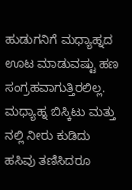ಹುಡುಗನಿಗೆ ಮಧ್ಯಾಹ್ನದ ಊಟ ಮಾಡುವಷ್ಟು ಹಣ ಸಂಗ್ರಹವಾಗುತ್ತಿರಲಿಲ್ಲ. ಮಧ್ಯಾಹ್ನ ಬಿಸ್ಕಿಟು ಮತ್ತು ನಲ್ಲಿ ನೀರು ಕುಡಿದು ಹಸಿವು ತಣಿಸಿದರೂ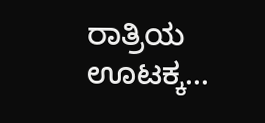ರಾತ್ರಿಯ ಊಟಕ್ಕ...